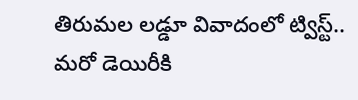తిరుమల లడ్డూ వివాదంలో ట్విస్ట్.. మరో డెయిరీకి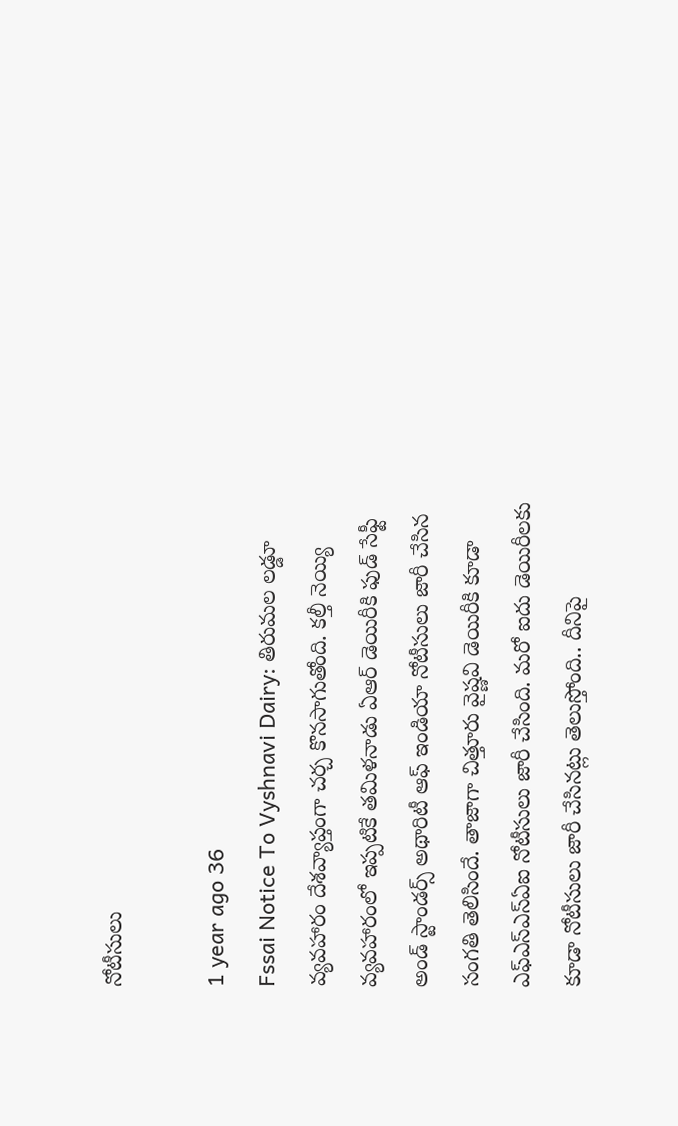నోటీసులు

1 year ago 36
Fssai Notice To Vyshnavi Dairy: తిరుమల లడ్డూ వ్యవహారం దేశవ్యాప్తంగా చర్చ కొనసాగుతోంది. కల్తీ నెయ్యి వ్యవహారంలో ఇప్పటికే తమిళనాడు ఏఆర్ డెయిరీకి ఫుడ్‌ సేఫ్టీ అండ్‌ స్టాండర్స్‌ అథారిటీ ఆఫ్‌ ఇండియా నోటీసులు జారీ చేసిన సంగతి తెలిసిందే. తాజాగా చిత్తూరు వైష్ణవి డెయిరీకి కూడా ఎఫ్‌ఎస్‌ఎస్‌ఏఐ నోటీసులు జారీ చేసింది. మరో ఐదు డెయిరీలకు కూడా నోటీసులు జారీ చేసినట్లు తెలుస్తోంది.. దీనిపై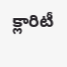క్లారిటీ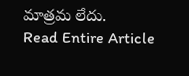మాత్రమ లేదు.
Read Entire Article